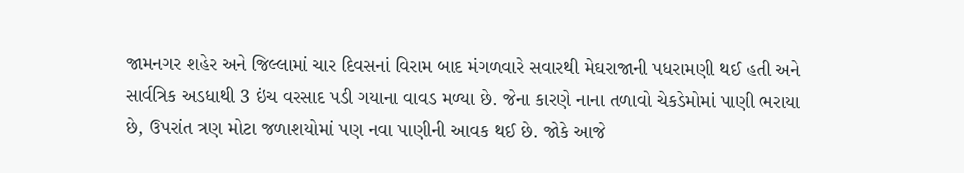જામનગર શહેર અને જિલ્લામાં ચાર દિવસનાં વિરામ બાદ મંગળવારે સવારથી મેઘરાજાની પધરામણી થઈ હતી અને સાર્વત્રિક અડધાથી 3 ઇંચ વરસાદ પડી ગયાના વાવડ મળ્યા છે. જેના કારણે નાના તળાવો ચેકડેમોમાં પાણી ભરાયા છે, ઉપરાંત ત્રણ મોટા જળાશયોમાં પણ નવા પાણીની આવક થઈ છે. જોકે આજે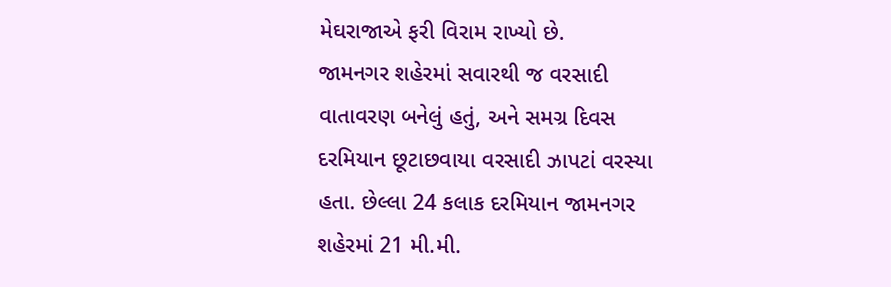મેઘરાજાએ ફરી વિરામ રાખ્યો છે.
જામનગર શહેરમાં સવારથી જ વરસાદી વાતાવરણ બનેલું હતું, અને સમગ્ર દિવસ દરમિયાન છૂટાછવાયા વરસાદી ઝાપટાં વરસ્યા હતા. છેલ્લા 24 કલાક દરમિયાન જામનગર શહેરમાં 21 મી.મી.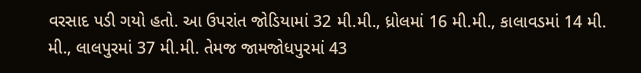વરસાદ પડી ગયો હતો. આ ઉપરાંત જોડિયામાં 32 મી.મી., ધ્રોલમાં 16 મી.મી., કાલાવડમાં 14 મી. મી., લાલપુરમાં 37 મી.મી. તેમજ જામજોધપુરમાં 43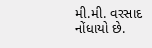મી.મી. વરસાદ નોંધાયો છે.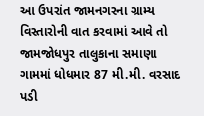આ ઉપરાંત જામનગરના ગ્રામ્ય વિસ્તારોની વાત કરવામાં આવે તો જામજોધપુર તાલુકાના સમાણા ગામમાં ધોધમાર 87 મી.મી. વરસાદ પડી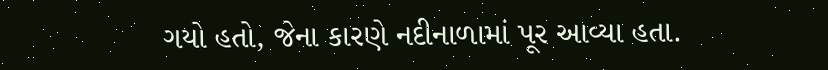ગયો હતો, જેના કારણે નદીનાળામાં પૂર આવ્યા હતા.